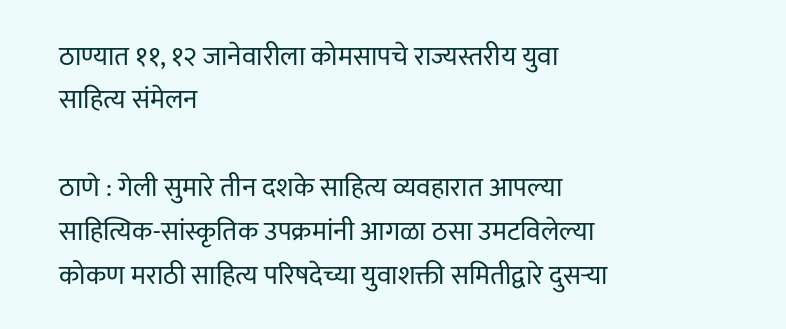ठाण्यात ११, १२ जानेवारीला कोमसापचे राज्यस्तरीय युवा साहित्य संमेलन

ठाणे : गेली सुमारे तीन दशके साहित्य व्यवहारात आपल्या साहित्यिक-सांस्कृतिक उपक्रमांनी आगळा ठसा उमटविलेल्या कोकण मराठी साहित्य परिषदेच्या युवाशक्ती समितीद्वारे दुसऱ्या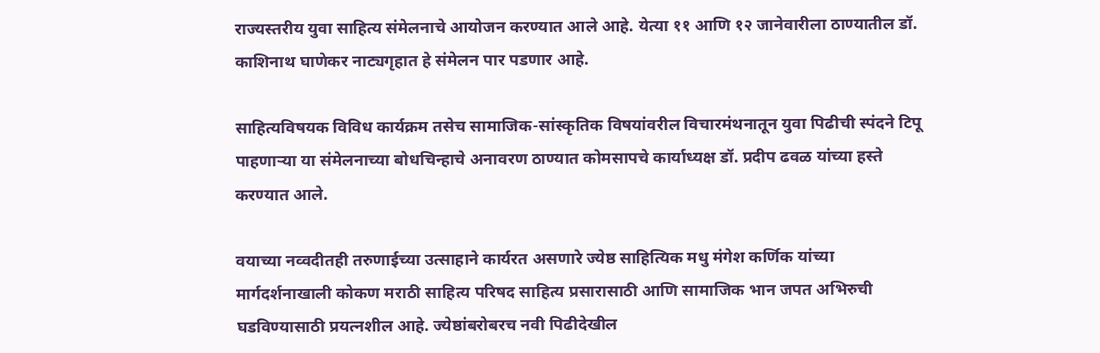राज्यस्तरीय युवा साहित्य संमेलनाचे आयोजन करण्यात आले आहे. येत्या ११ आणि १२ जानेवारीला ठाण्यातील डॉ. काशिनाथ घाणेकर नाट्यगृहात हे संमेलन पार पडणार आहे.

साहित्यविषयक विविध कार्यक्रम तसेच सामाजिक-सांस्कृतिक विषयांवरील विचारमंथनातून युवा पिढीची स्पंदने टिपू पाहणाऱ्या या संमेलनाच्या बोधचिन्हाचे अनावरण ठाण्यात कोमसापचे कार्याध्यक्ष डॉ. प्रदीप ढवळ यांच्या हस्ते करण्यात आले.

वयाच्या नव्वदीतही तरुणाईच्या उत्साहाने कार्यरत असणारे ज्येष्ठ साहित्यिक मधु मंगेश कर्णिक यांच्या मार्गदर्शनाखाली कोकण मराठी साहित्य परिषद साहित्य प्रसारासाठी आणि सामाजिक भान जपत अभिरुची घडविण्यासाठी प्रयत्नशील आहे. ज्येष्ठांबरोबरच नवी पिढीदेखील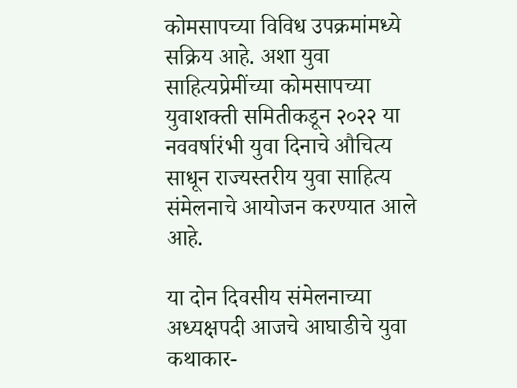कोमसापच्या विविध उपक्रमांमध्ये सक्रिय आहे. अशा युवा साहित्यप्रेमींच्या कोमसापच्या युवाशक्ती समितीकडून २०२२ या नववर्षारंभी युवा दिनाचे औचित्य साधून राज्यस्तरीय युवा साहित्य संमेलनाचे आयोजन करण्यात आले आहे.

या दोन दिवसीय संमेलनाच्या अध्यक्षपदी आजचे आघाडीचे युवा कथाकार-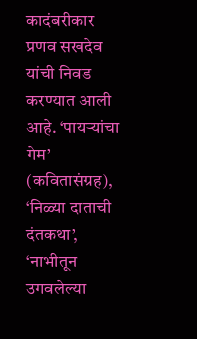कादंबरीकार प्रणव सखदेव यांची निवड करण्यात आली आहे. ‘पायऱ्यांचा गेम’ (कवितासंग्रह), ‘निळ्या दाताची दंतकथा’, ‘नाभीतून उगवलेल्या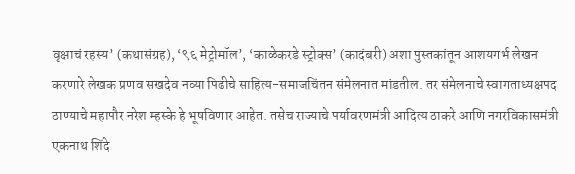वृक्षाचं रहस्य’ (कथासंग्रह), ‘९६ मेट्रोमॉल’, ‘काळेकरडे स्ट्रोक्स’ (कादंबरी) अशा पुस्तकांतून आशयगर्भ लेखन करणारे लेखक प्रणव सखदेव नव्या पिढीचे साहित्य-समाजचिंतन संमेलनात मांडतील. तर संमेलनाचे स्वागताध्यक्षपद ठाण्याचे महापौर नरेश म्हस्के हे भूषविणार आहेत. तसेच राज्याचे पर्यावरणमंत्री आदित्य ठाकरे आणि नगरविकासमंत्री एकनाथ शिंदे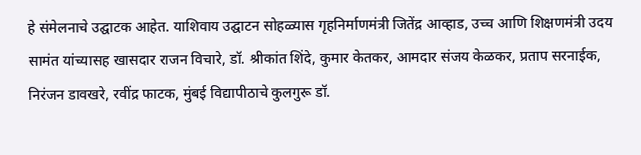हे संमेलनाचे उद्घाटक आहेत. याशिवाय उद्घाटन सोहळ्यास गृहनिर्माणमंत्री जितेंद्र आव्हाड, उच्च आणि शिक्षणमंत्री उदय सामंत यांच्यासह खासदार राजन विचारे, डॉ. श्रीकांत शिंदे, कुमार केतकर, आमदार संजय केळकर, प्रताप सरनाईक, निरंजन डावखरे, रवींद्र फाटक, मुंबई विद्यापीठाचे कुलगुरू डॉ.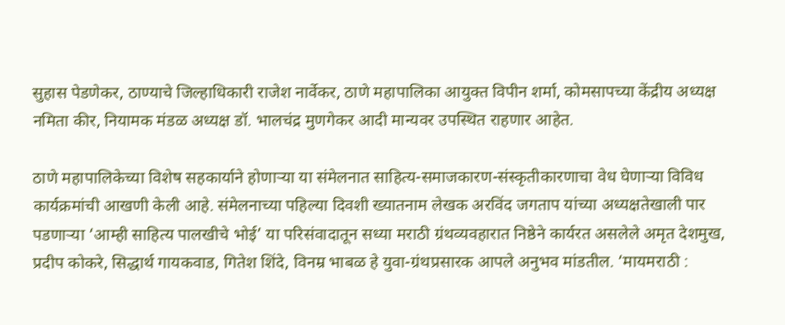सुहास पेडणेकर, ठाण्याचे जिल्हाधिकारी राजेश नार्वेकर, ठाणे महापालिका आयुक्त विपीन शर्मा, कोमसापच्या केंद्रीय अध्यक्ष नमिता कीर, नियामक मंडळ अध्यक्ष डॉ. भालचंद्र मुणगेकर आदी मान्यवर उपस्थित राहणार आहेत.

ठाणे महापालिकेच्या विशेष सहकार्याने होणाऱ्या या संमेलनात साहित्य-समाजकारण-संस्कृतीकारणाचा वेध घेणाऱ्या विविध कार्यक्रमांची आखणी केली आहे. संमेलनाच्या पहिल्या दिवशी ख्यातनाम लेखक अरविंद जगताप यांच्या अध्यक्षतेखाली पार पडणाऱ्या ‘आम्ही साहित्य पालखीचे भोई’ या परिसंवादातून सध्या मराठी ग्रंथव्यवहारात निष्ठेने कार्यरत असलेले अमृत देशमुख, प्रदीप कोकरे, सिद्धार्थ गायकवाड, गितेश शिंदे, विनम्र भाबळ हे युवा-ग्रंथप्रसारक आपले अनुभव मांडतील. ‘मायमराठी :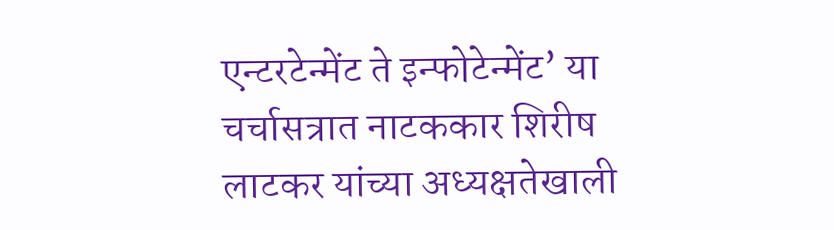एन्टरटेन्मेंट ते इन्फोटेन्मेंट’ या चर्चासत्रात नाटककार शिरीष लाटकर यांच्या अध्यक्षतेखाली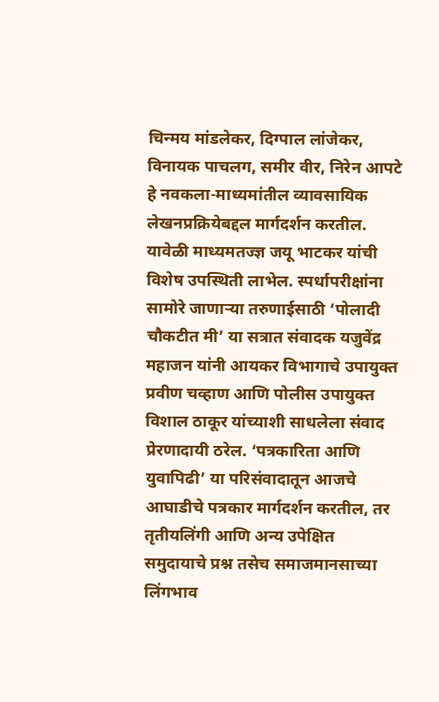चिन्मय मांडलेकर, दिग्पाल लांजेकर, विनायक पाचलग, समीर वीर, निरेन आपटे हे नवकला-माध्यमांतील व्यावसायिक लेखनप्रक्रियेबद्दल मार्गदर्शन करतील. यावेळी माध्यमतज्ज्ञ जयू भाटकर यांची विशेष उपस्थिती लाभेल. स्पर्धापरीक्षांना सामोरे जाणाऱ्या तरुणाईसाठी ‘पोलादी चौकटीत मी’ या सत्रात संवादक यजुवेंद्र महाजन यांनी आयकर विभागाचे उपायुक्त प्रवीण चव्हाण आणि पोलीस उपायुक्त विशाल ठाकूर यांच्याशी साधलेला संवाद प्रेरणादायी ठरेल. ‘पत्रकारिता आणि युवापिढी’ या परिसंवादातून आजचे आघाडीचे पत्रकार मार्गदर्शन करतील, तर तृतीयलिंगी आणि अन्य उपेक्षित समुदायाचे प्रश्न तसेच समाजमानसाच्या लिंगभाव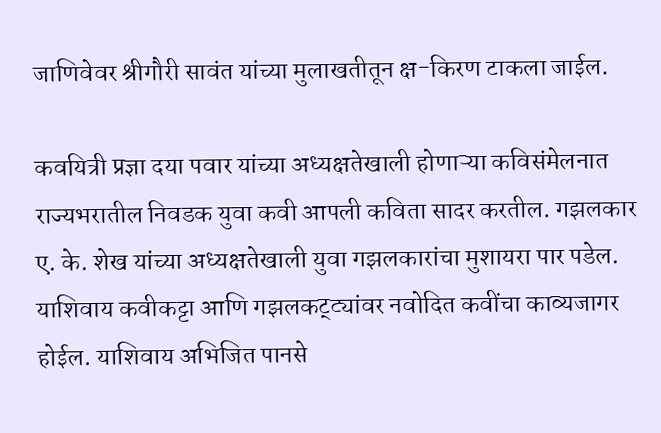जाणिवेवर श्रीगौरी सावंत यांच्या मुलाखतीतून क्ष-किरण टाकला जाईल.

कवयित्री प्रज्ञा दया पवार यांच्या अध्यक्षतेखाली होणाऱ्या कविसंमेलनात राज्यभरातील निवडक युवा कवी आपली कविता सादर करतील. गझलकार ए. के. शेख यांच्या अध्यक्षतेखाली युवा गझलकारांचा मुशायरा पार पडेल. याशिवाय कवीकट्टा आणि गझलकट्ट्यांवर नवोदित कवींचा काव्यजागर होईल. याशिवाय अभिजित पानसे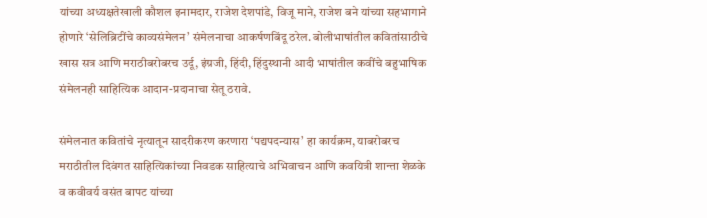यांच्या अध्यक्षतेखाली कौशल इनामदार, राजेश देशपांडे, विजू माने, राजेश बने यांच्या सहभागाने होणारे ‘सेलिब्रिटींचे काव्यसंमेलन’ संमेलनाचा आकर्षणबिंदू ठरेल. बोलीभाषांतील कवितांसाठीचे खास सत्र आणि मराठीबरोबरच उर्दू, इंग्रजी, हिंदी, हिंदुस्थानी आदी भाषांतील कवींचे बहुभाषिक संमेलनही साहित्यिक आदान-प्रदानाचा सेतू ठरावे.

संमेलनात कवितांचे नृत्यातून सादरीकरण करणारा ‘पद्यपदन्यास’ हा कार्यक्रम, याबरोबरच मराठीतील दिवंगत साहित्यिकांच्या निवडक साहित्याचे अभिवाचन आणि कवयित्री शान्ता शेळके व कवीवर्य वसंत बापट यांच्या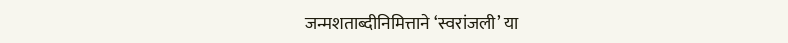जन्मशताब्दीनिमित्ताने ‘स्वरांजली’ या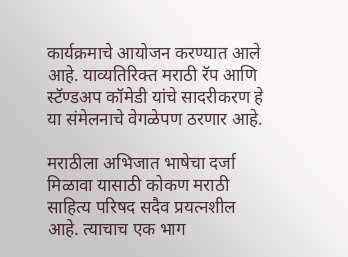कार्यक्रमाचे आयोजन करण्यात आले आहे. याव्यतिरिक्त मराठी रॅप आणि स्टॅण्डअप कॉमेडी यांचे सादरीकरण हे या संमेलनाचे वेगळेपण ठरणार आहे.

मराठीला अभिजात भाषेचा दर्जा मिळावा यासाठी कोकण मराठी साहित्य परिषद सदैव प्रयत्नशील आहे. त्याचाच एक भाग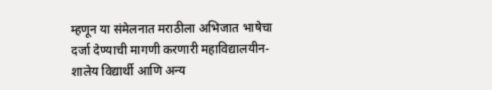म्हणून या संमेलनात मराठीला अभिजात भाषेचा दर्जा देण्याची मागणी करणारी महाविद्यालयीन-शालेय विद्यार्थी आणि अन्य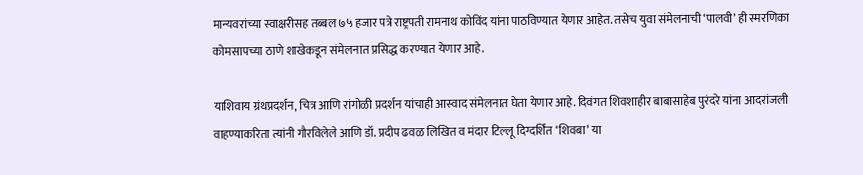मान्यवरांच्या स्वाक्षरीसह तब्बल ७५ हजार पत्रे राष्ट्रपती रामनाथ कोविंद यांना पाठविण्यात येणार आहेत. तसेच युवा संमेलनाची ‘पालवी’ ही स्मरणिका कोमसापच्या ठाणे शाखेकडून संमेलनात प्रसिद्ध करण्यात येणार आहे.

याशिवाय ग्रंथप्रदर्शन, चित्र आणि रांगोळी प्रदर्शन यांचाही आस्वाद संमेलनात घेता येणार आहे. दिवंगत शिवशाहीर बाबासाहेब पुरंदरे यांना आदरांजली वाहण्याकरिता त्यांनी गौरविलेले आणि डॉ. प्रदीप ढवळ लिखित व मंदार टिल्लू दिग्दर्शित ‘शिवबा’ या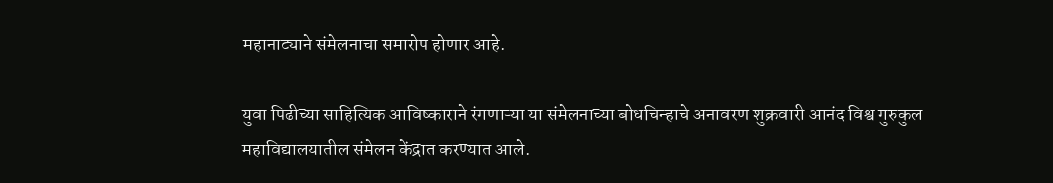महानाट्याने संमेलनाचा समारोप होणार आहे.

युवा पिढीच्या साहित्यिक आविष्काराने रंगणाऱ्या या संमेलनाच्या बोधचिन्हाचे अनावरण शुक्रवारी आनंद विश्व गुरुकुल महाविद्यालयातील संमेलन केंद्रात करण्यात आले.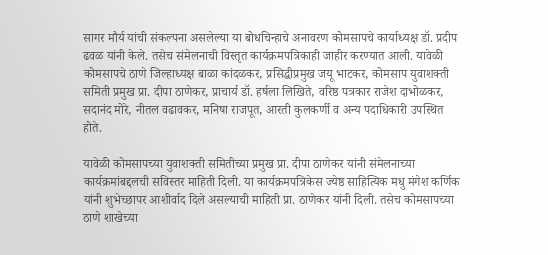सागर मौर्य यांची संकल्पना असलेल्या या बोधचिन्हाचे अनावरण कोमसापचे कार्याध्यक्ष डॉ. प्रदीप ढवळ यांनी केले. तसेच संमेलनाची विस्तृत कार्यक्रमपत्रिकाही जाहीर करण्यात आली. यावेळी कोमसापचे ठाणे जिल्हाध्यक्ष बाळा कांदळकर, प्रसिद्धीप्रमुख जयू भाटकर, कोमसाप युवाशक्ती समिती प्रमुख प्रा. दीपा ठाणेकर, प्राचार्य डॉ. हर्षला लिखिते, वरिष्ठ पत्रकार राजेश दाभोळकर, सदानंद मोरे, नीतल वढावकर, मनिषा राजपूत, आरती कुलकर्णी व अन्य पदाधिकारी उपस्थित होते.

यावेळी कोमसापच्या युवाशक्ती समितीच्या प्रमुख प्रा. दीपा ठाणेकर यांनी संमेलनाच्या कार्यक्रमांबद्दलची सविस्तर माहिती दिली. या कार्यक्रमपत्रिकेस ज्येष्ठ साहित्यिक मधु मंगेश कर्णिक यांनी शुभेच्छापर आशीर्वाद दिले असल्याची माहिती प्रा. ठाणेकर यांनी दिली. तसेच कोमसापच्या ठाणे शाखेच्या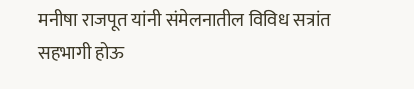मनीषा राजपूत यांनी संमेलनातील विविध सत्रांत सहभागी होऊ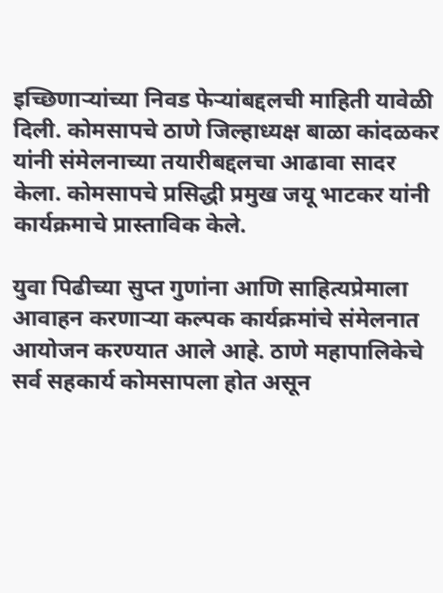इच्छिणाऱ्यांच्या निवड फेऱ्यांबद्दलची माहिती यावेळी दिली. कोमसापचे ठाणे जिल्हाध्यक्ष बाळा कांदळकर यांनी संमेलनाच्या तयारीबद्दलचा आढावा सादर केला. कोमसापचे प्रसिद्धी प्रमुख जयू भाटकर यांनी कार्यक्रमाचे प्रास्ताविक केले.

युवा पिढीच्या सुप्त गुणांना आणि साहित्यप्रेमाला आवाहन करणाऱ्या कल्पक कार्यक्रमांचे संमेलनात आयोजन करण्यात आले आहे. ठाणे महापालिकेचे सर्व सहकार्य कोमसापला होत असून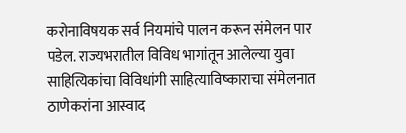करोनाविषयक सर्व नियमांचे पालन करून संमेलन पार पडेल. राज्यभरातील विविध भागांतून आलेल्या युवा साहित्यिकांचा विविधांगी साहित्याविष्काराचा संमेलनात ठाणेकरांना आस्वाद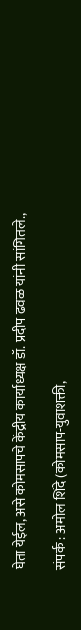घेता येईल, असे कोमसापचे केंद्रीय कार्याध्यक्ष डॉ. प्रदीप ढवळ यांनी सांगितले.,

संपर्क : अमोल शिंदे (कोमसाप-युवाशक्ती,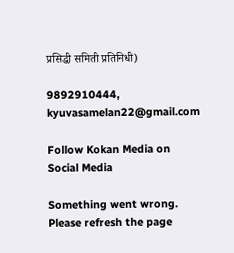प्रसिद्धी समिती प्रतिनिधी)

9892910444, kyuvasamelan22@gmail.com

Follow Kokan Media on Social Media

Something went wrong. Please refresh the page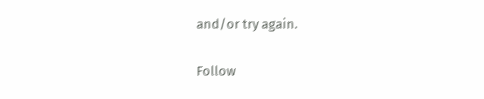and/or try again.

Follow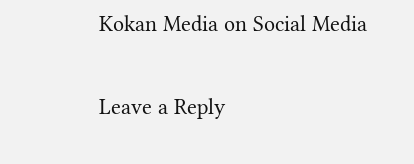Kokan Media on Social Media

Leave a Reply